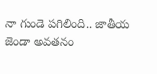నా గుండె పగిలింది.. జాతీయ జెండా అవతనం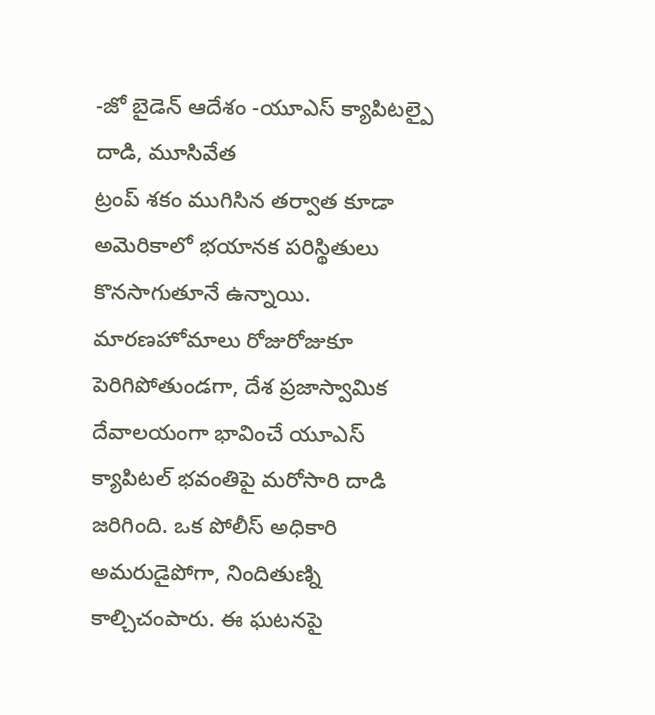-జో బైడెన్ ఆదేశం -యూఎస్ క్యాపిటల్పై దాడి, మూసివేత
ట్రంప్ శకం ముగిసిన తర్వాత కూడా అమెరికాలో భయానక పరిస్థితులు కొనసాగుతూనే ఉన్నాయి. మారణహోమాలు రోజురోజుకూ పెరిగిపోతుండగా, దేశ ప్రజాస్వామిక దేవాలయంగా భావించే యూఎస్ క్యాపిటల్ భవంతిపై మరోసారి దాడి జరిగింది. ఒక పోలీస్ అధికారి అమరుడైపోగా, నిందితుణ్ని కాల్చిచంపారు. ఈ ఘటనపై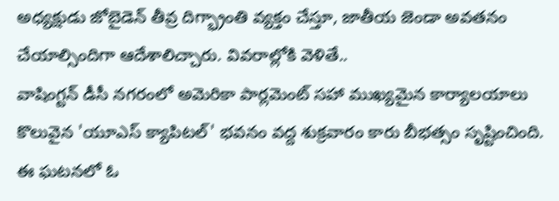అధ్యక్షుడు జోబైడెన్ తీవ్ర దిగ్భ్రాంతి వ్యక్తం చేస్తూ, జాతీయ జెండా అవతనం చేయాల్సిందిగా ఆదేశాలిచ్చారు. వివరాల్లోకి వెళితే..
వాషింగ్టన్ డీసీ నగరంలో అమెరికా పార్లమెంట్ సహా ముఖ్యమైన కార్యాలయాలు కొలువైన 'యూఎస్ క్యాపిటల్' భవనం వద్ద శుక్రవారం కారు బీభత్సం సృష్టించింది. ఈ ఘటనలో ఓ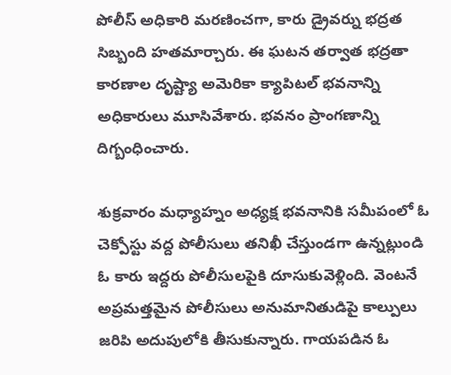పోలీస్ అధికారి మరణించగా, కారు డ్రైవర్ను భద్రత సిబ్బంది హతమార్చారు. ఈ ఘటన తర్వాత భద్రతా కారణాల దృష్ట్యా అమెరికా క్యాపిటల్ భవనాన్ని అధికారులు మూసివేశారు. భవనం ప్రాంగణాన్ని దిగ్బంధించారు.

శుక్రవారం మధ్యాహ్నం అధ్యక్ష భవనానికి సమీపంలో ఓ చెక్పోస్టు వద్ద పోలీసులు తనిఖీ చేస్తుండగా ఉన్నట్లుండి ఓ కారు ఇద్దరు పోలీసులపైకి దూసుకువెళ్లింది. వెంటనే అప్రమత్తమైన పోలీసులు అనుమానితుడిపై కాల్పులు జరిపి అదుపులోకి తీసుకున్నారు. గాయపడిన ఓ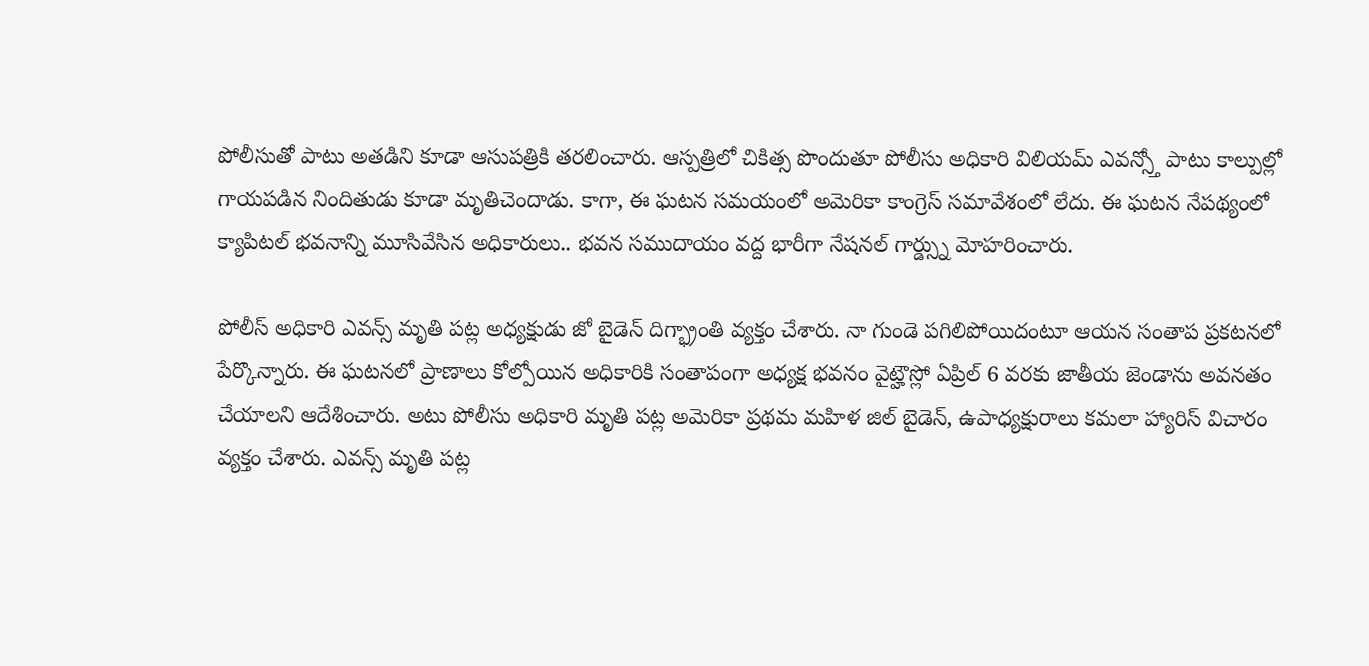పోలీసుతో పాటు అతడిని కూడా ఆసుపత్రికి తరలించారు. ఆస్పత్రిలో చికిత్స పొందుతూ పోలీసు అధికారి విలియమ్ ఎవన్స్తో పాటు కాల్పుల్లో గాయపడిన నిందితుడు కూడా మృతిచెందాడు. కాగా, ఈ ఘటన సమయంలో అమెరికా కాంగ్రెస్ సమావేశంలో లేదు. ఈ ఘటన నేపథ్యంలో క్యాపిటల్ భవనాన్ని మూసివేసిన అధికారులు.. భవన సముదాయం వద్ద భారీగా నేషనల్ గార్డ్స్ను మోహరించారు.

పోలీస్ అధికారి ఎవన్స్ మృతి పట్ల అధ్యక్షుడు జో బైడెన్ దిగ్భ్రాంతి వ్యక్తం చేశారు. నా గుండె పగిలిపోయిదంటూ ఆయన సంతాప ప్రకటనలో పేర్కొన్నారు. ఈ ఘటనలో ప్రాణాలు కోల్పోయిన అధికారికి సంతాపంగా అధ్యక్ష భవనం వైట్హౌస్లో ఏప్రిల్ 6 వరకు జాతీయ జెండాను అవనతం చేయాలని ఆదేశించారు. అటు పోలీసు అధికారి మృతి పట్ల అమెరికా ప్రథమ మహిళ జిల్ బైడెన్, ఉపాధ్యక్షురాలు కమలా హ్యారిస్ విచారం వ్యక్తం చేశారు. ఎవన్స్ మృతి పట్ల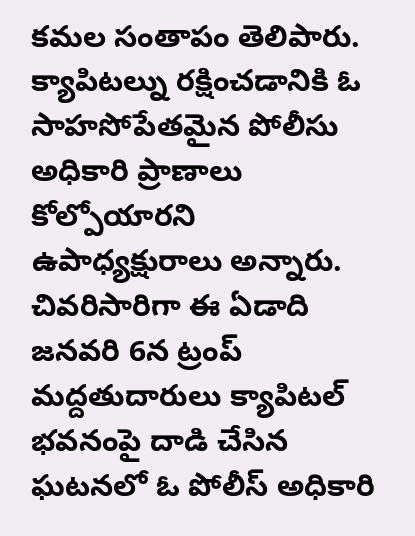కమల సంతాపం తెలిపారు. క్యాపిటల్ను రక్షించడానికి ఓ సాహసోపేతమైన పోలీసు అధికారి ప్రాణాలు కోల్పోయారని ఉపాధ్యక్షురాలు అన్నారు.
చివరిసారిగా ఈ ఏడాది జనవరి 6న ట్రంప్ మద్దతుదారులు క్యాపిటల్ భవనంపై దాడి చేసిన ఘటనలో ఓ పోలీస్ అధికారి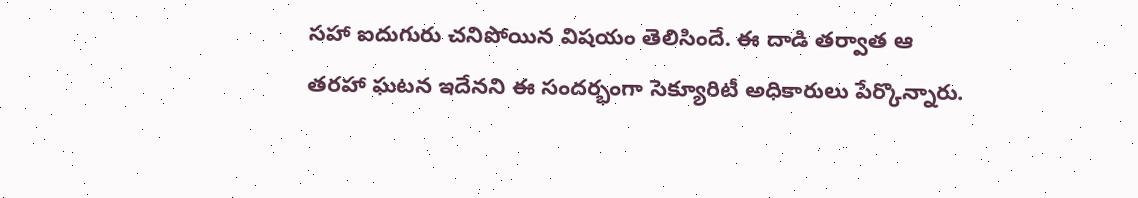సహా ఐదుగురు చనిపోయిన విషయం తెలిసిందే. ఈ దాడి తర్వాత ఆ తరహా ఘటన ఇదేనని ఈ సందర్భంగా సెక్యూరిటీ అధికారులు పేర్కొన్నారు.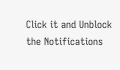Click it and Unblock the Notifications